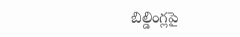బిల్డింగ్లపై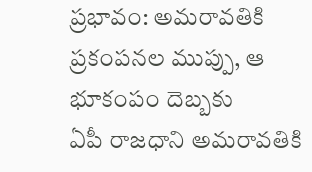ప్రభావం: అమరావతికి ప్రకంపనల ముప్పు, ఆ భూకంపం దెబ్బకు
ఏపీ రాజధాని అమరావతికి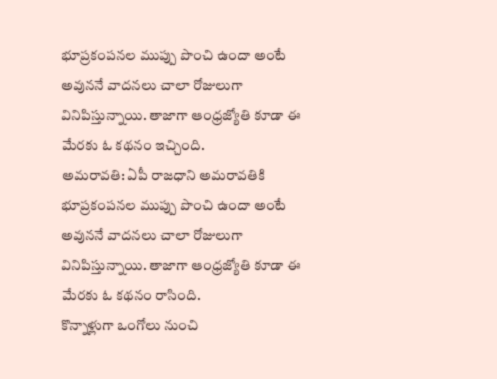భూప్రకంపనల ముప్పు పొంచి ఉందా అంటే అవుననే వాదనలు చాలా రోజులుగా వినిపిస్తున్నాయి. తాజాగా ఆంధ్రజ్యోతి కూడా ఈ మేరకు ఓ కథనం ఇచ్చింది.
అమరావతి: ఏపీ రాజధాని అమరావతికి భూప్రకంపనల ముప్పు పొంచి ఉందా అంటే అవుననే వాదనలు చాలా రోజులుగా వినిపిస్తున్నాయి. తాజాగా ఆంధ్రజ్యోతి కూడా ఈ మేరకు ఓ కథనం రాసింది.
కొన్నాళ్లుగా ఒంగోలు నుంచి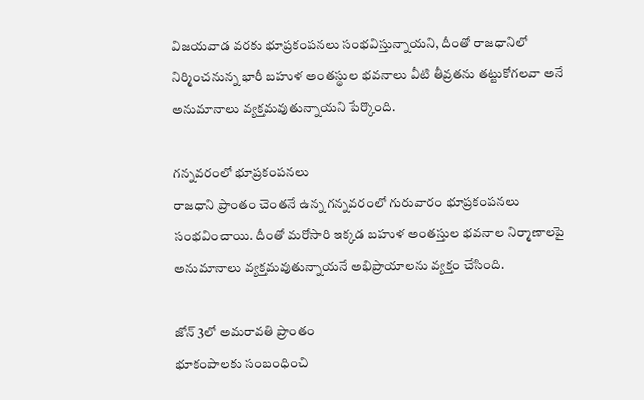విజయవాడ వరకు భూప్రకంపనలు సంభవిస్తున్నాయని, దీంతో రాజధానిలో నిర్మించనున్న భారీ బహుళ అంతస్థుల భవనాలు వీటి తీవ్రతను తట్టుకోగలవా అనే అనుమానాలు వ్యక్తమవుతున్నాయని పేర్కొంది.

గన్నవరంలో భూప్రకంపనలు
రాజధాని ప్రాంతం చెంతనే ఉన్న గన్నవరంలో గురువారం భూప్రకంపనలు సంభవించాయి. దీంతో మరోసారి ఇక్కడ బహుళ అంతస్తుల భవనాల నిర్మాణాలపై అనుమానాలు వ్యక్తమవుతున్నాయనే అభిప్రాయాలను వ్యక్తం చేసింది.

జోన్ 3లో అమరావతి ప్రాంతం
భూకంపాలకు సంబంధించి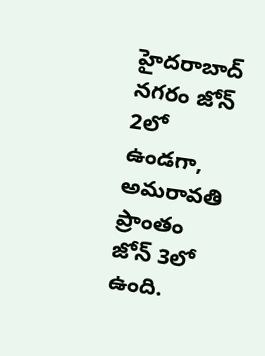హైదరాబాద్ నగరం జోన్ 2లో ఉండగా, అమరావతి ప్రాంతం జోన్ 3లో ఉంది.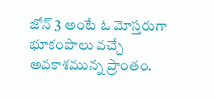జోన్ 3 అంటే ఓ మోస్తరుగా భూకంపాలు వచ్చే అవకాశమున్న ప్రాంతం.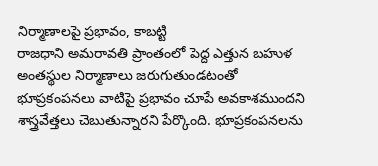నిర్మాణాలపై ప్రభావం, కాబట్టి
రాజధాని అమరావతి ప్రాంతంలో పెద్ద ఎత్తున బహుళ అంతస్థుల నిర్మాణాలు జరుగుతుండటంతో భూప్రకంపనలు వాటిపై ప్రభావం చూపే అవకాశముందని శాస్త్రవేత్తలు చెబుతున్నారని పేర్కొంది. భూప్రకంపనలను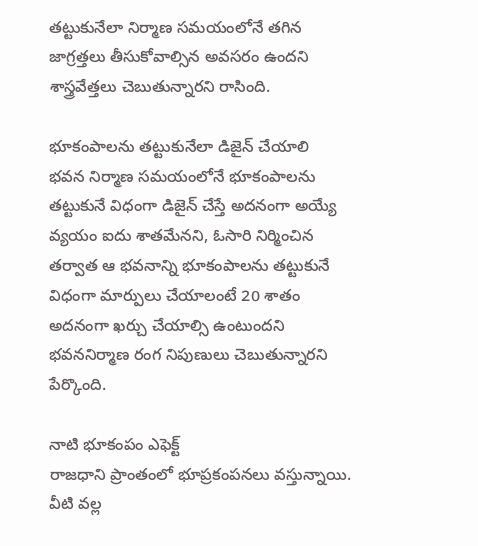తట్టుకునేలా నిర్మాణ సమయంలోనే తగిన జాగ్రత్తలు తీసుకోవాల్సిన అవసరం ఉందని శాస్త్రవేత్తలు చెబుతున్నారని రాసింది.

భూకంపాలను తట్టుకునేలా డిజైన్ చేయాలి
భవన నిర్మాణ సమయంలోనే భూకంపాలను తట్టుకునే విధంగా డిజైన్ చేస్తే అదనంగా అయ్యే వ్యయం ఐదు శాతమేనని, ఓసారి నిర్మించిన తర్వాత ఆ భవనాన్ని భూకంపాలను తట్టుకునే విధంగా మార్పులు చేయాలంటే 20 శాతం అదనంగా ఖర్చు చేయాల్సి ఉంటుందని భవననిర్మాణ రంగ నిపుణులు చెబుతున్నారని పేర్కొంది.

నాటి భూకంపం ఎఫెక్ట్
రాజధాని ప్రాంతంలో భూప్రకంపనలు వస్తున్నాయి. వీటి వల్ల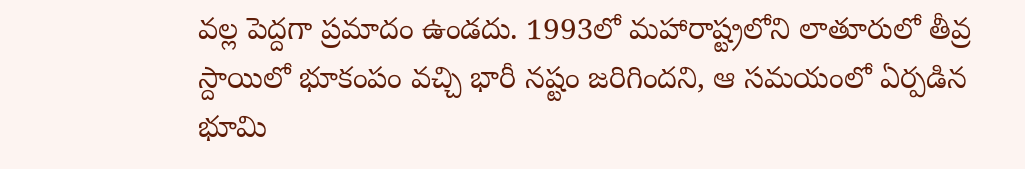వల్ల పెద్దగా ప్రమాదం ఉండదు. 1993లో మహారాష్ట్రలోని లాతూరులో తీవ్ర స్దాయిలో భూకంపం వచ్చి భారీ నష్టం జరిగిందని, ఆ సమయంలో ఏర్పడిన భూమి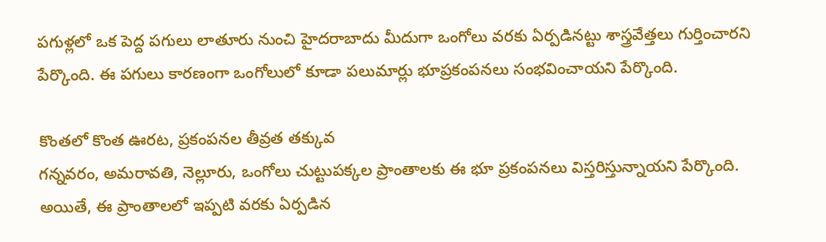పగుళ్లలో ఒక పెద్ద పగులు లాతూరు నుంచి హైదరాబాదు మీదుగా ఒంగోలు వరకు ఏర్పడినట్టు శాస్త్రవేత్తలు గుర్తించారని పేర్కొంది. ఈ పగులు కారణంగా ఒంగోలులో కూడా పలుమార్లు భూప్రకంపనలు సంభవించాయని పేర్కొంది.

కొంతలో కొంత ఊరట, ప్రకంపనల తీవ్రత తక్కువ
గన్నవరం, అమరావతి, నెల్లూరు, ఒంగోలు చుట్టుపక్కల ప్రాంతాలకు ఈ భూ ప్రకంపనలు విస్తరిస్తున్నాయని పేర్కొంది. అయితే, ఈ ప్రాంతాలలో ఇప్పటి వరకు ఏర్పడిన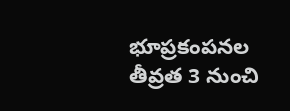భూప్రకంపనల తీవ్రత 3 నుంచి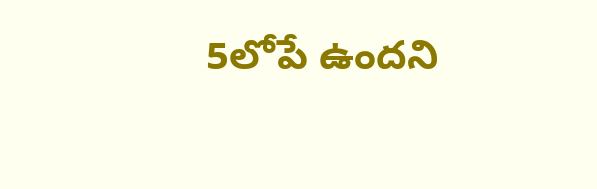5లోపే ఉందని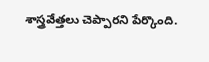శాస్త్రవేత్తలు చెప్పారని పేర్కొంది.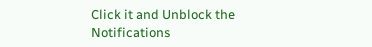Click it and Unblock the Notifications